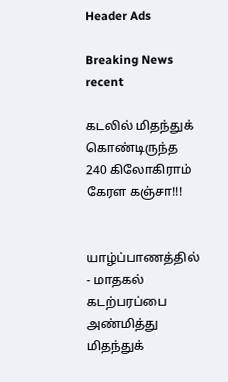Header Ads

Breaking News
recent

கடலில் மிதந்துக் கொண்டிருந்த 240 கிலோகிராம் கேரள கஞ்சா!!!


யாழ்ப்பாணத்தில் - மாதகல் கடற்பரப்பை அண்மித்து மிதந்துக்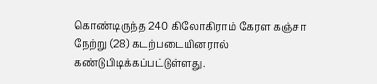கொண்டிருந்த 240 கிலோகிராம் கேரள கஞ்சா நேற்று (28) கடற்படையினரால் கண்டுபிடிக்கப்பட்டுள்ளது.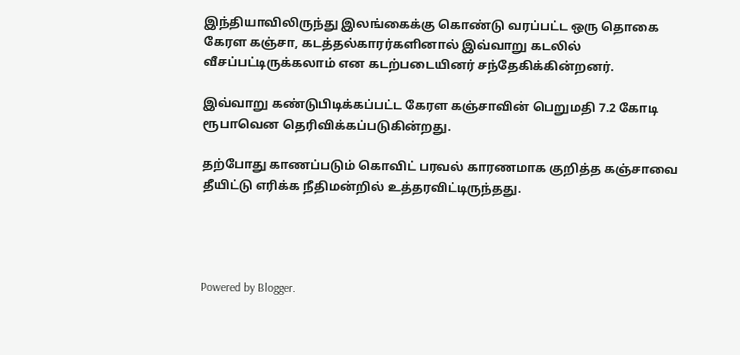இந்தியாவிலிருந்து இலங்கைக்கு கொண்டு வரப்பட்ட ஒரு தொகை கேரள கஞ்சா, கடத்தல்காரர்களினால் இவ்வாறு கடலில் வீசப்பட்டிருக்கலாம் என கடற்படையினர் சந்தேகிக்கின்றனர்.

இவ்வாறு கண்டுபிடிக்கப்பட்ட கேரள கஞ்சாவின் பெறுமதி 7.2 கோடி ரூபாவென தெரிவிக்கப்படுகின்றது.

தற்போது காணப்படும் கொவிட் பரவல் காரணமாக குறித்த கஞ்சாவை தீயிட்டு எரிக்க நீதிமன்றில் உத்தரவிட்டிருந்தது.




Powered by Blogger.